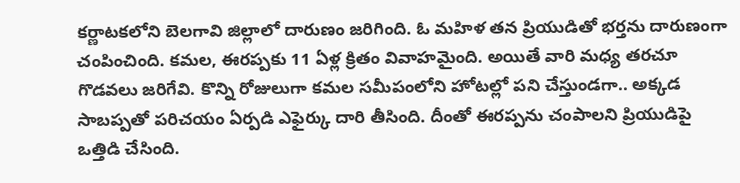కర్ణాటకలోని బెలగావి జిల్లాలో దారుణం జరిగింది. ఓ మహిళ తన ప్రియుడితో భర్తను దారుణంగా చంపించింది. కమల, ఈరప్పకు 11 ఏళ్ల క్రితం వివాహమైంది. అయితే వారి మధ్య తరచూ గొడవలు జరిగేవి. కొన్ని రోజులుగా కమల సమీపంలోని హోటల్లో పని చేస్తుండగా.. అక్కడ సాబప్పతో పరిచయం ఏర్పడి ఎఫైర్కు దారి తీసింది. దీంతో ఈరప్పను చంపాలని ప్రియుడిపై ఒత్తిడి చేసింది.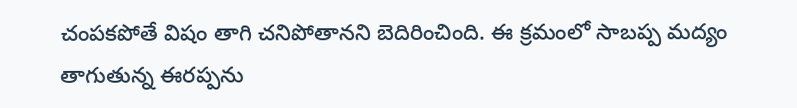చంపకపోతే విషం తాగి చనిపోతానని బెదిరించింది. ఈ క్రమంలో సాబప్ప మద్యం తాగుతున్న ఈరప్పను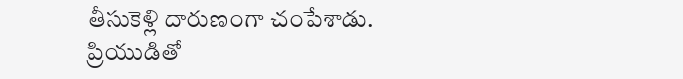తీసుకెళ్లి దారుణంగా చంపేశాడు.
ప్రియుడితో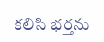కలిసి భర్తను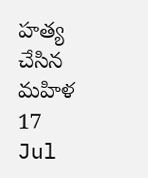హత్య చేసిన మహిళ
17
Jul